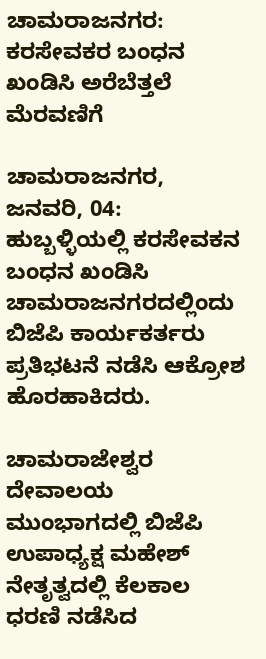ಚಾಮರಾಜನಗರ: ಕರಸೇವಕರ ಬಂಧನ ಖಂಡಿಸಿ ಅರೆಬೆತ್ತಲೆ ಮೆರವಣಿಗೆ

ಚಾಮರಾಜನಗರ, ಜನವರಿ, 04: ಹುಬ್ಬಳ್ಳಿಯಲ್ಲಿ ಕರಸೇವಕನ ಬಂಧನ ಖಂಡಿಸಿ ಚಾಮರಾಜನಗರದಲ್ಲಿಂದು ಬಿಜೆಪಿ ಕಾರ್ಯಕರ್ತರು ಪ್ರತಿಭಟನೆ ನಡೆಸಿ ಆಕ್ರೋಶ ಹೊರಹಾಕಿದರು.

ಚಾಮರಾಜೇಶ್ವರ ದೇವಾಲಯ ಮುಂಭಾಗದಲ್ಲಿ ಬಿಜೆಪಿ ಉಪಾಧ್ಯಕ್ಷ ಮಹೇಶ್ ನೇತೃತ್ವದಲ್ಲಿ ಕೆಲಕಾಲ ಧರಣಿ ನಡೆಸಿದ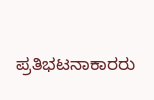ಪ್ರತಿಭಟನಾಕಾರರು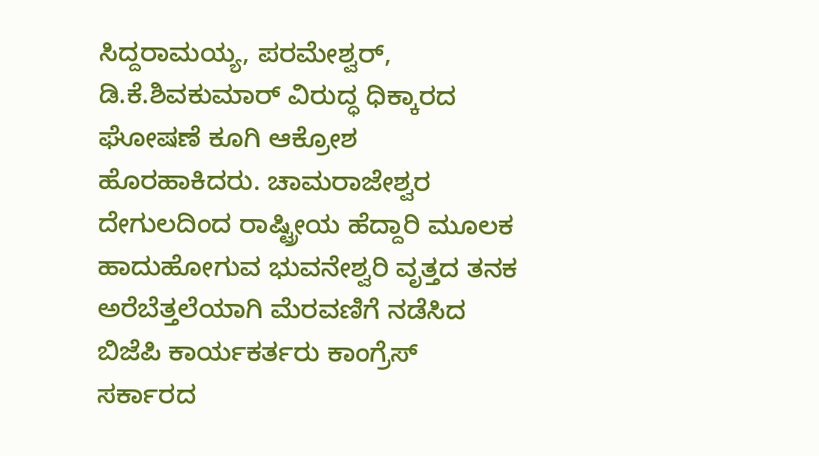ಸಿದ್ದರಾಮಯ್ಯ, ಪರಮೇಶ್ವರ್, ಡಿ.ಕೆ.ಶಿವಕುಮಾರ್ ವಿರುದ್ಧ ಧಿಕ್ಕಾರದ ಘೋಷಣೆ ಕೂಗಿ ಆಕ್ರೋಶ ಹೊರಹಾಕಿದರು. ಚಾಮರಾಜೇಶ್ವರ ದೇಗುಲದಿಂದ ರಾಷ್ಟ್ರೀಯ ಹೆದ್ದಾರಿ ಮೂಲಕ ಹಾದುಹೋಗುವ ಭುವನೇಶ್ವರಿ ವೃತ್ತದ ತನಕ ಅರೆಬೆತ್ತಲೆಯಾಗಿ ಮೆರವಣಿಗೆ ನಡೆಸಿದ ಬಿಜೆಪಿ ಕಾರ್ಯಕರ್ತರು ಕಾಂಗ್ರೆಸ್ ಸರ್ಕಾರದ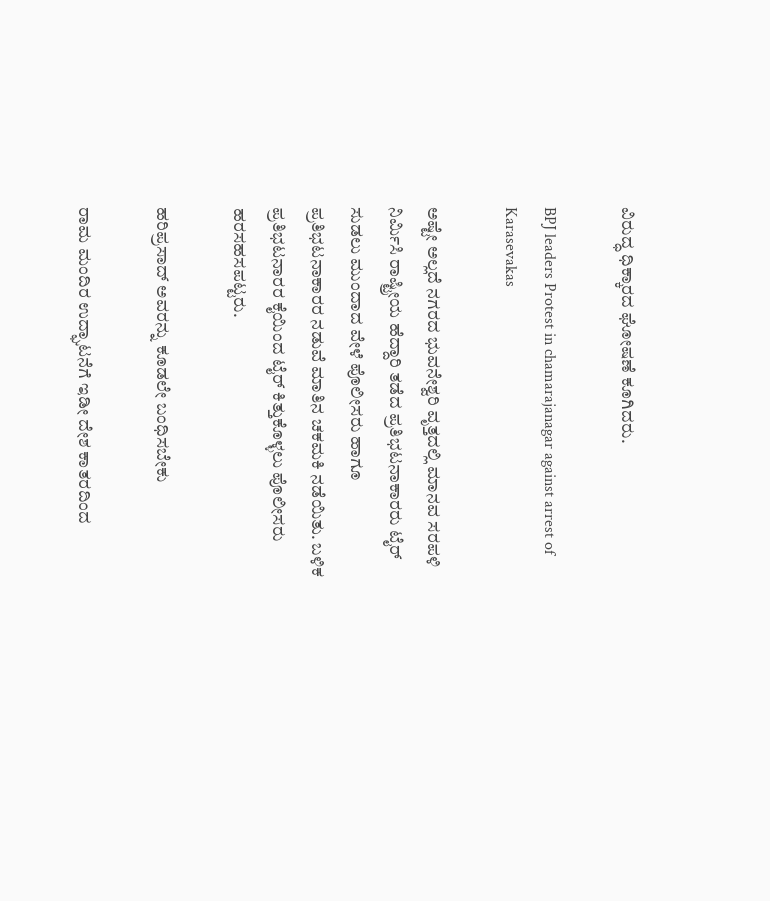ವಿರುದ್ಧ ಧಿಕ್ಕಾರದ ಘೋಷಣೆ ಕೂಗಿದರು.

BPJ leaders Protest in chamarajanagar against arrest of Karasevakas

ಅಷ್ಟೇ ಅಲ್ಲದೆ ನಗರದ ಭುವನೇಶ್ವರಿ ವೃತ್ತದಲ್ಲಿ ಮಾನವ ಸರಪಳಿ ನಿರ್ಮಿಸಿ ರಾಷ್ಟ್ರೀಯ ಹೆದ್ದಾರಿ ತಡೆದ ಪ್ರತಿಭಟನಾಕಾರರು ಟೈರ್ ಸುಡಲು ಮುಂದಾದ ವೇಳೆ ಪೊಲೀಸರು ಹಾಗೂ ಪ್ರತಿಭಟನಾಕಾರರ ನಡುವೆ ಮಾತಿನ ಚಕಮಕಿ ನಡೆಯಿತು. ಬಳಿಕ ಪ್ರತಿಭಟನಾರರ ಕೈಯಿಂದ ಟೈರ್ ಕಿತ್ತುಕೊಳ್ಳಲು ಪೊಲೀಸರು ಹರಸಹಸಪಟ್ಟರು.

ಹರಿಪ್ರಸಾದ್ ಅವರನ್ನು ಕೂಡಲೇ ಬಂಧಿಸಬೇಕು

ರಾಮ ಮಂದಿರ ಉದ್ಘಾಟನೆಗೆ ಇಡೀ ದೇಶ ಕಾತರದಿಂದ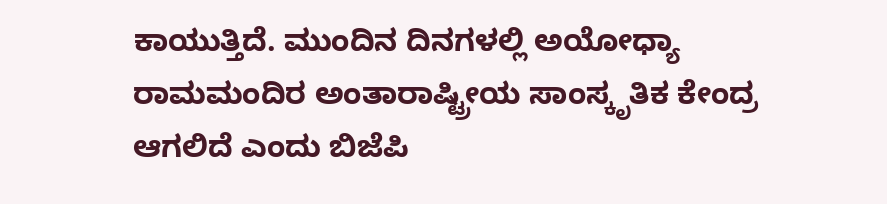ಕಾಯುತ್ತಿದೆ. ಮುಂದಿನ ದಿನಗಳಲ್ಲಿ ಅಯೋಧ್ಯಾ ರಾಮಮಂದಿರ ಅಂತಾರಾಷ್ಟ್ರೀಯ ಸಾಂಸ್ಕೃತಿಕ ಕೇಂದ್ರ ಆಗಲಿದೆ ಎಂದು ಬಿಜೆಪಿ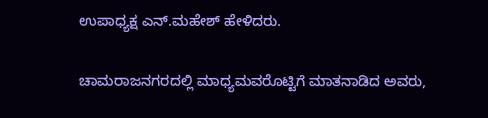ಉಪಾಧ್ಯಕ್ಷ ಎನ್‌.ಮಹೇಶ್ ಹೇಳಿದರು.

ಚಾಮರಾಜನಗರದಲ್ಲಿ ಮಾಧ್ಯಮವರೊಟ್ಟಿಗೆ ಮಾತನಾಡಿದ ಅವರು,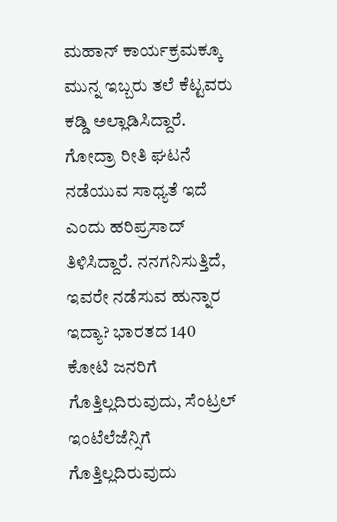ಮಹಾನ್ ಕಾರ್ಯಕ್ರಮಕ್ಕೂ ಮುನ್ನ ಇಬ್ಬರು ತಲೆ ಕೆಟ್ಟವರು ಕಡ್ಡಿ ಅಲ್ಲಾಡಿಸಿದ್ದಾರೆ. ಗೋದ್ರಾ ರೀತಿ ಘಟನೆ ನಡೆಯುವ ಸಾಧ್ಯತೆ ಇದೆ ಎಂದು ಹರಿಪ್ರಸಾದ್ ತಿಳಿಸಿದ್ದಾರೆ‌. ನನಗನಿಸುತ್ತಿದೆ, ಇವರೇ ನಡೆಸುವ ಹುನ್ನಾರ ಇದ್ಯಾ? ಭಾರತದ 140 ಕೋಟಿ ಜನರಿಗೆ ಗೊತ್ತಿಲ್ಲದಿರುವುದು, ಸೆಂಟ್ರಲ್ ಇಂಟೆಲೆಜೆನ್ಸಿಗೆ ಗೊತ್ತಿಲ್ಲದಿರುವುದು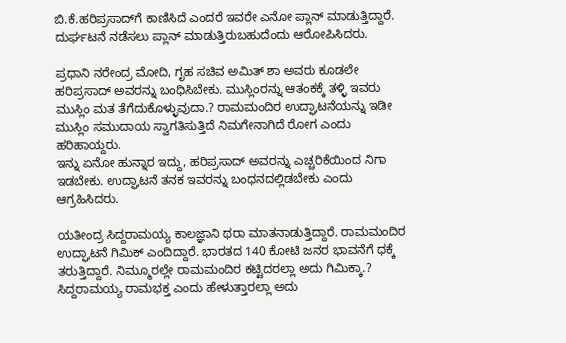ಬಿ.ಕೆ.ಹರಿಪ್ರಸಾದ್‌ಗೆ ಕಾಣಿಸಿದೆ ಎಂದರೆ ಇವರೇ ಎನೋ ಪ್ಲಾನ್‌ ಮಾಡುತ್ತಿದ್ದಾರೆ. ದುರ್ಘಟನೆ ನಡೆಸಲು ಪ್ಲಾನ್ ಮಾಡುತ್ತಿರುಬಹುದೆಂದು ಆರೋಪಿಸಿದರು.

ಪ್ರಧಾನಿ ನರೇಂದ್ರ ಮೋದಿ, ಗೃಹ ಸಚಿವ ಅಮಿತ್ ಶಾ ಅವರು ಕೂಡಲೇ ಹರಿಪ್ರಸಾದ್ ಅವರನ್ನು ಬಂಧಿಸಿಬೇಕು. ಮುಸ್ಲಿಂರನ್ನು ಆತಂಕಕ್ಕೆ ತಳ್ಳಿ ಇವರು ಮುಸ್ಲಿಂ ಮತ ತೆಗೆದುಕೊಳ್ಳುವುದಾ.? ರಾಮಮಂದಿರ ಉದ್ಘಾಟನೆಯನ್ನು ಇಡೀ ಮುಸ್ಲಿಂ ಸಮುದಾಯ ಸ್ವಾಗತಿಸುತ್ತಿದೆ ನಿಮಗೇನಾಗಿದೆ ರೋಗ ಎಂದು ಹರಿಹಾಯ್ದರು.
ಇನ್ನು ಏನೋ ಹುನ್ನಾರ ಇದ್ದು, ಹರಿಪ್ರಸಾದ್ ಅವರನ್ನು ಎಚ್ಚರಿಕೆಯಿಂದ ನಿಗಾ ಇಡಬೇಕು. ಉದ್ಘಾಟನೆ ತನಕ ಇವರನ್ನು ಬಂಧನದಲ್ಲಿಡಬೇಕು ಎಂದು ಆಗ್ರಹಿಸಿದರು.

ಯತೀಂದ್ರ ಸಿದ್ದರಾಮಯ್ಯ ಕಾಲಜ್ಞಾನಿ ಥರಾ ಮಾತನಾಡುತ್ತಿದ್ದಾರೆ. ರಾಮಮಂದಿರ ಉದ್ಘಾಟನೆ ಗಿಮಿಕ್ ಎಂದಿದ್ದಾರೆ. ಭಾರತದ 140 ಕೋಟಿ ಜನರ ಭಾವನೆಗೆ ಧಕ್ಕೆ ತರುತ್ತಿದ್ದಾರೆ. ನಿಮ್ಮೂರಲ್ಲೇ ರಾಮಮಂದಿರ ಕಟ್ಟಿದರಲ್ಲಾ ಅದು ಗಿಮಿಕ್ಕಾ.? ಸಿದ್ದರಾಮಯ್ಯ ರಾಮಭಕ್ತ ಎಂದು ಹೇಳುತ್ತಾರಲ್ಲಾ ಅದು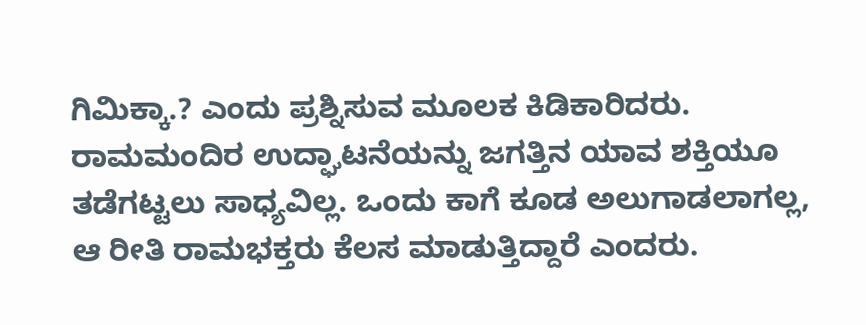ಗಿಮಿಕ್ಕಾ.? ಎಂದು ಪ್ರಶ್ನಿಸುವ ಮೂಲಕ ಕಿಡಿಕಾರಿದರು. ರಾಮಮಂದಿರ ಉದ್ಘಾಟನೆಯನ್ನು ಜಗತ್ತಿನ ಯಾವ ಶಕ್ತಿಯೂ ತಡೆಗಟ್ಟಲು ಸಾಧ್ಯವಿಲ್ಲ. ಒಂದು ಕಾಗೆ ಕೂಡ ಅಲುಗಾಡಲಾಗಲ್ಲ, ಆ ರೀತಿ ರಾಮಭಕ್ತರು ಕೆಲಸ ಮಾಡುತ್ತಿದ್ದಾರೆ ಎಂದರು.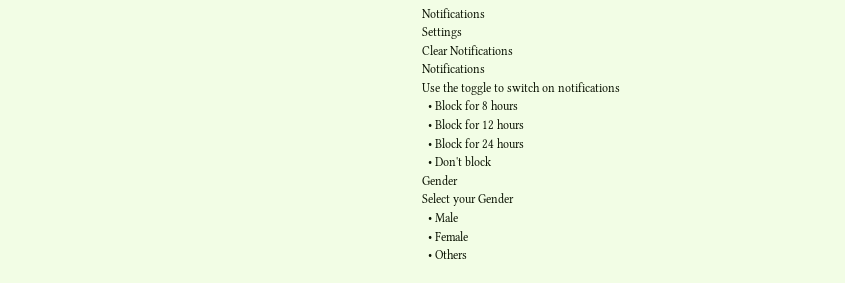Notifications
Settings
Clear Notifications
Notifications
Use the toggle to switch on notifications
  • Block for 8 hours
  • Block for 12 hours
  • Block for 24 hours
  • Don't block
Gender
Select your Gender
  • Male
  • Female
  • Others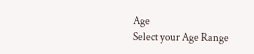Age
Select your Age Range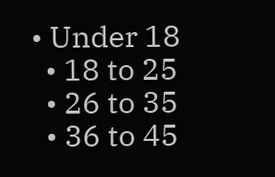• Under 18
  • 18 to 25
  • 26 to 35
  • 36 to 45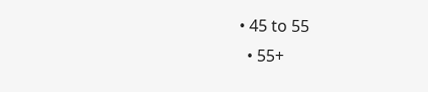• 45 to 55
  • 55+